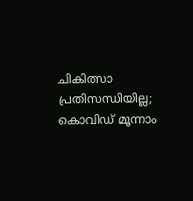ചികിത്സാ പ്രതിസന്ധിയില്ല; കൊവിഡ് മൂന്നാം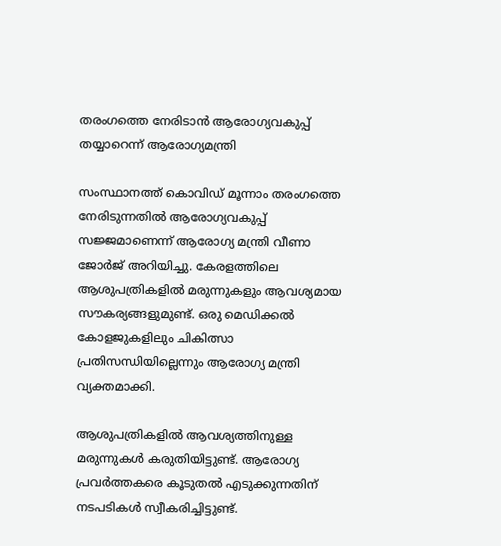തരംഗത്തെ നേരിടാന്‍ ആരോഗ്യവകുപ്പ് തയ്യാറെന്ന് ആരോഗ്യമന്ത്രി

സംസ്ഥാനത്ത് കൊവിഡ് മൂന്നാം തരംഗത്തെ നേരിടുന്നതില്‍ ആരോഗ്യവകുപ്പ് സജ്ജമാണെന്ന് ആരോഗ്യ മന്ത്രി വീണാ ജോര്‍ജ് അറിയിച്ചു. കേരളത്തിലെ ആശുപത്രികളില്‍ മരുന്നുകളും ആവശ്യമായ സൗകര്യങ്ങളുമുണ്ട്. ഒരു മെഡിക്കല്‍ കോളജുകളിലും ചികിത്സാ പ്രതിസന്ധിയില്ലെന്നും ആരോഗ്യ മന്ത്രി വ്യക്തമാക്കി.

ആശുപത്രികളില്‍ ആവശ്യത്തിനുള്ള മരുന്നുകള്‍ കരുതിയിട്ടുണ്ട്. ആരോഗ്യ പ്രവര്‍ത്തകരെ കൂടുതല്‍ എടുക്കുന്നതിന് നടപടികള്‍ സ്വീകരിച്ചിട്ടുണ്ട്.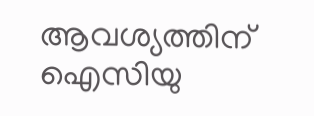ആവശ്യത്തിന് ഐസിയു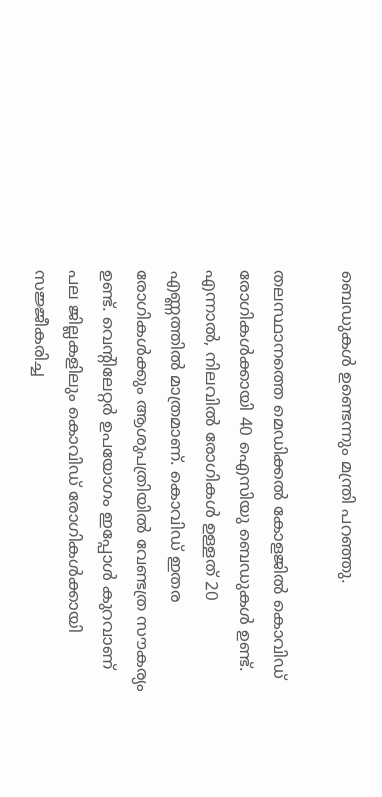ബെഡുകള്‍ ഉണ്ടെന്നും മന്ത്രി പറഞ്ഞു.

തലസ്ഥാനത്തെ മെഡിക്കല്‍ കോളജില്‍ കൊവിഡ് രോഗികള്‍ക്കായി 40 ഐസിയു ബെഡുകള്‍ ഉണ്ട്. എന്നാല്‍, നിലവില്‍ രോഗികള്‍ ഉള്ളത് 20 എണ്ണത്തില്‍ മാത്രമാണ്. കൊവിഡ് ഇതര രോഗികള്‍ക്കും ആശുപത്രിയില്‍ വേണ്ടത്ര സൗകര്യം ഉണ്ട്. വെന്റിലേറ്റര്‍ ഉപയോഗം ഇപ്പോള്‍ കുറവാണ് പല ജില്ലകളിലും കൊവിഡ് രോഗികള്‍ക്കായി സജ്ജീകരിച്ച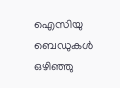ഐസിയു ബെഡുകള്‍ ഒഴിഞ്ഞു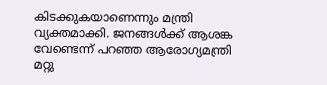കിടക്കുകയാണെന്നും മന്ത്രി വ്യക്തമാക്കി. ജനങ്ങള്‍ക്ക് ആശങ്ക വേണ്ടെന്ന് പറഞ്ഞ ആരോഗ്യമന്ത്രി മറ്റു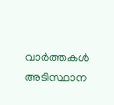വാര്‍ത്തകള്‍ അടിസ്ഥാന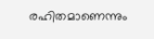രഹിതമാണെന്നും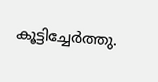കൂട്ടിച്ചേര്‍ത്തു.